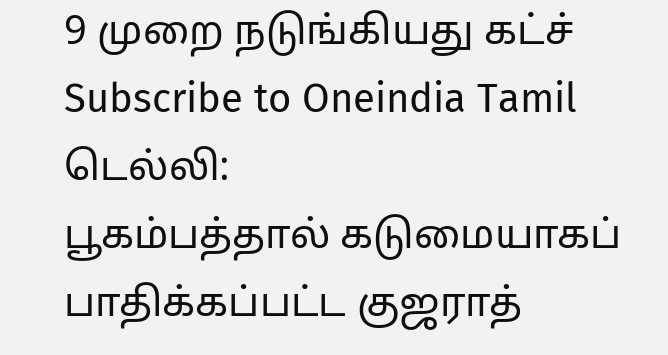9 முறை நடுங்கியது கட்ச்
Subscribe to Oneindia Tamil
டெல்லி:
பூகம்பத்தால் கடுமையாகப் பாதிக்கப்பட்ட குஜராத்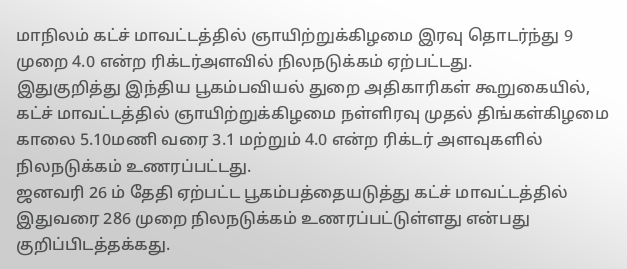மாநிலம் கட்ச் மாவட்டத்தில் ஞாயிற்றுக்கிழமை இரவு தொடர்ந்து 9 முறை 4.0 என்ற ரிக்டர்அளவில் நிலநடுக்கம் ஏற்பட்டது.
இதுகுறித்து இந்திய பூகம்பவியல் துறை அதிகாரிகள் கூறுகையில், கட்ச் மாவட்டத்தில் ஞாயிற்றுக்கிழமை நள்ளிரவு முதல் திங்கள்கிழமை காலை 5.10மணி வரை 3.1 மற்றும் 4.0 என்ற ரிக்டர் அளவுகளில் நிலநடுக்கம் உணரப்பட்டது.
ஜனவரி 26 ம் தேதி ஏற்பட்ட பூகம்பத்தையடுத்து கட்ச் மாவட்டத்தில் இதுவரை 286 முறை நிலநடுக்கம் உணரப்பட்டுள்ளது என்பது குறிப்பிடத்தக்கது.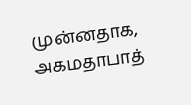முன்னதாக, அகமதாபாத்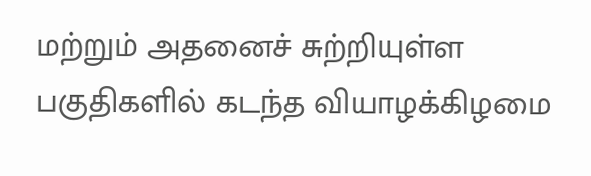மற்றும் அதனைச் சுற்றியுள்ள பகுதிகளில் கடந்த வியாழக்கிழமை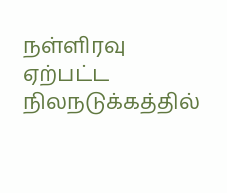நள்ளிரவு ஏற்பட்ட நிலநடுக்கத்தில்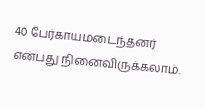40 பேர்காயமடைந்தனர் என்பது நினைவிருக்கலாம்.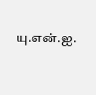யு.என்.ஐ.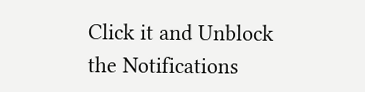Click it and Unblock the Notifications